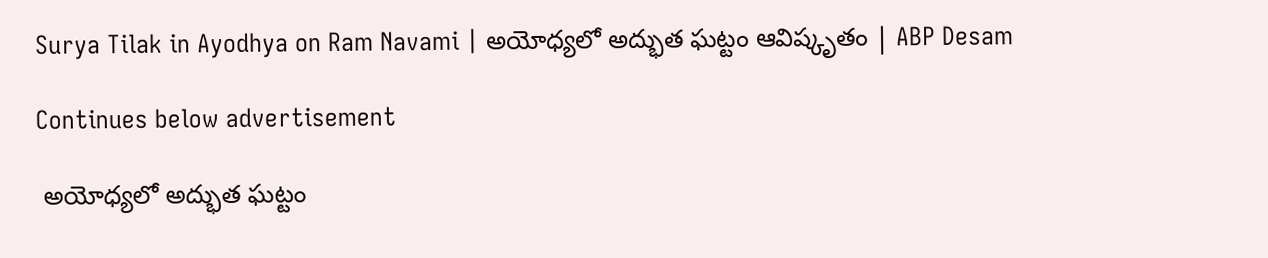Surya Tilak in Ayodhya on Ram Navami | అయోధ్యలో అద్భుత ఘట్టం ఆవిష్కృతం | ABP Desam

Continues below advertisement

 అయోధ్యలో అద్భుత ఘట్టం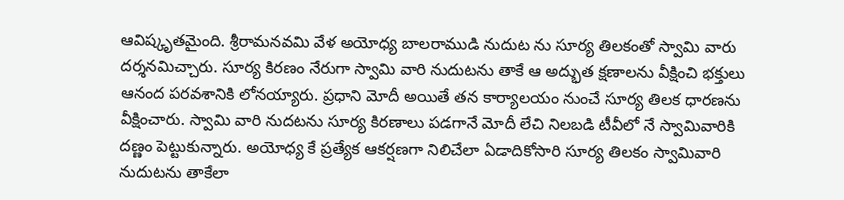ఆవిష్కృతమైంది. శ్రీరామనవమి వేళ అయోధ్య బాలరాముడి నుదుట ను సూర్య తిలకంతో స్వామి వారు దర్శనమిచ్చారు. సూర్య కిరణం నేరుగా స్వామి వారి నుదుటను తాకే ఆ అద్భుత క్షణాలను వీక్షించి భక్తులు ఆనంద పరవశానికి లోనయ్యారు. ప్రధాని మోదీ అయితే తన కార్యాలయం నుంచే సూర్య తిలక ధారణను వీక్షించారు. స్వామి వారి నుదటను సూర్య కిరణాలు పడగానే మోదీ లేచి నిలబడి టీవీలో నే స్వామివారికి దణ్ణం పెట్టుకున్నారు. అయోధ్య కే ప్రత్యేక ఆకర్షణగా నిలిచేలా ఏడాదికోసారి సూర్య తిలకం స్వామివారి నుదుటను తాకేలా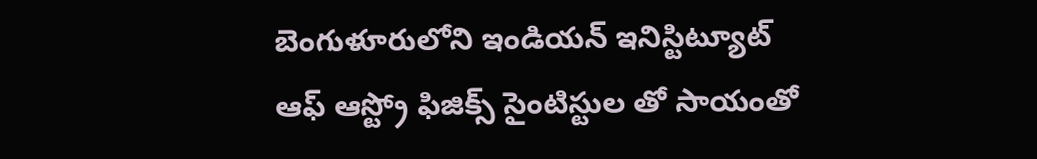బెంగుళూరులోని ఇండియన్ ఇనిస్టిట్యూట్ ఆఫ్ ఆస్ట్రో ఫిజిక్స్ సైంటిస్టుల తో సాయంతో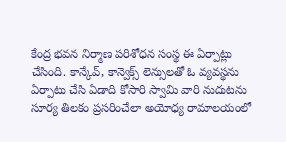కేంద్ర భవన నిర్మాణ పరిశోధన సంస్థ ఈ ఏర్పాట్లు చేసింది. కాన్కేవ్, కాన్వెక్స్ లెన్సులతో ఓ వ్యవస్థను ఏర్పాటు చేసి ఏడాది కోసారి స్వామి వారి నుదుటను సూర్య తిలకం ప్రసరించేలా అయోధ్య రామాలయంలో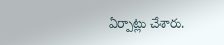ఏర్పాట్లు చేశారు.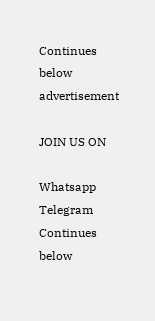Continues below advertisement

JOIN US ON

Whatsapp
Telegram
Continues below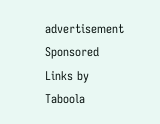advertisement
Sponsored Links by Taboola